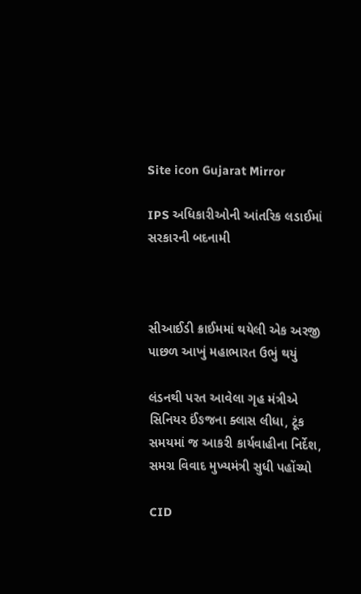Site icon Gujarat Mirror

IPS અધિકારીઓની આંતરિક લડાઈમાં સરકારની બદનામી



સીઆઈડી ક્રાઈમમાં થયેલી એક અરજી પાછળ આખું મહાભારત ઉભું થયું

લંડનથી પરત આવેલા ગૃહ મંત્રીએ સિનિયર ઈંઙજના ક્લાસ લીધા, ટૂંક સમયમાં જ આકરી કાર્યવાહીના નિર્દેશ, સમગ્ર વિવાદ મુખ્યમંત્રી સુધી પહોંચ્યો

CID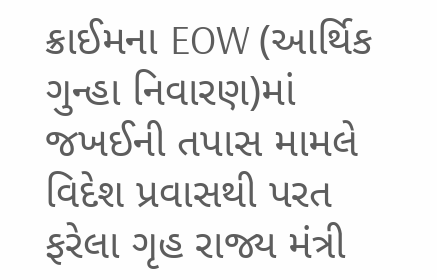ક્રાઈમના EOW (આર્થિક ગુન્હા નિવારણ)માં જખઈની તપાસ મામલે વિદેશ પ્રવાસથી પરત ફરેલા ગૃહ રાજ્ય મંત્રી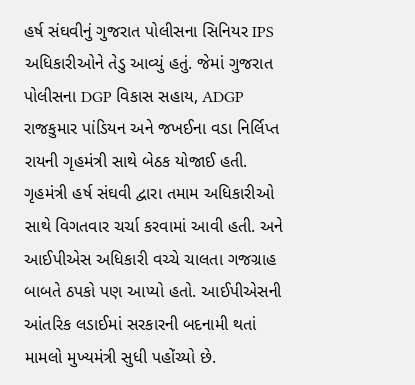હર્ષ સંઘવીનું ગુજરાત પોલીસના સિનિયર IPS અધિકારીઓને તેડુ આવ્યું હતું. જેમાં ગુજરાત પોલીસના DGP વિકાસ સહાય, ADGP રાજકુમાર પાંડિયન અને જખઈના વડા નિર્લિપ્ત રાયની ગૃહમંત્રી સાથે બેઠક યોજાઈ હતી. ગૃહમંત્રી હર્ષ સંઘવી દ્વારા તમામ અધિકારીઓ સાથે વિગતવાર ચર્ચા કરવામાં આવી હતી. અને આઈપીએસ અધિકારી વચ્ચે ચાલતા ગજગ્રાહ બાબતે ઠપકો પણ આપ્યો હતો. આઈપીએસની આંતરિક લડાઈમાં સરકારની બદનામી થતાં મામલો મુખ્યમંત્રી સુધી પહોંચ્યો છે.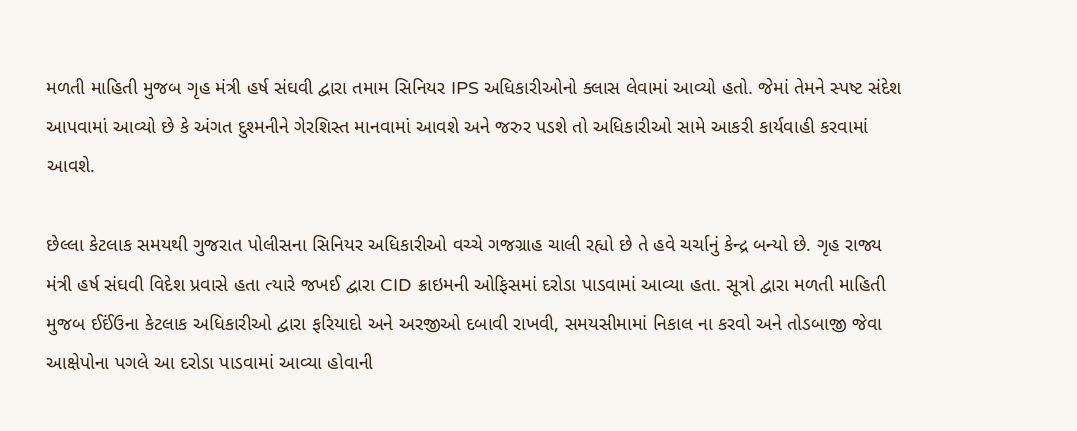મળતી માહિતી મુજબ ગૃહ મંત્રી હર્ષ સંઘવી દ્વારા તમામ સિનિયર IPS અધિકારીઓનો ક્લાસ લેવામાં આવ્યો હતો. જેમાં તેમને સ્પષ્ટ સંદેશ આપવામાં આવ્યો છે કે અંગત દુશ્મનીને ગેરશિસ્ત માનવામાં આવશે અને જરુર પડશે તો અધિકારીઓ સામે આકરી કાર્યવાહી કરવામાં આવશે.

છેલ્લા કેટલાક સમયથી ગુજરાત પોલીસના સિનિયર અધિકારીઓ વચ્ચે ગજગ્રાહ ચાલી રહ્યો છે તે હવે ચર્ચાનું કેન્દ્ર બન્યો છે. ગૃહ રાજ્ય મંત્રી હર્ષ સંઘવી વિદેશ પ્રવાસે હતા ત્યારે જખઈ દ્વારા CID ક્રાઇમની ઓફિસમાં દરોડા પાડવામાં આવ્યા હતા. સૂત્રો દ્વારા મળતી માહિતી મુજબ ઈઈંઉના કેટલાક અધિકારીઓ દ્વારા ફરિયાદો અને અરજીઓ દબાવી રાખવી, સમયસીમામાં નિકાલ ના કરવો અને તોડબાજી જેવા આક્ષેપોના પગલે આ દરોડા પાડવામાં આવ્યા હોવાની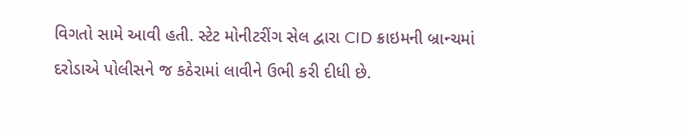વિગતો સામે આવી હતી. સ્ટેટ મોનીટરીંગ સેલ દ્વારા CID ક્રાઇમની બ્રાન્ચમાં દરોડાએ પોલીસને જ કઠેરામાં લાવીને ઉભી કરી દીધી છે.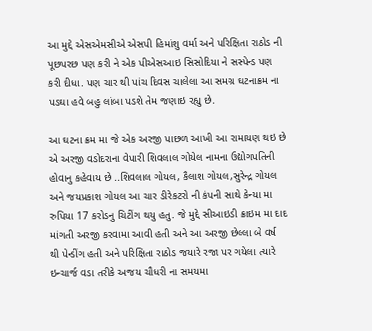આ મુદ્દે એસએમસીએ એસપી હિમાંશુ વર્મા અને પરિક્ષિતા રાઠોડ ની પૂછપરછ પણ કરી ને એક પીએસઆઇ સિસોદિયા ને સસ્પેન્ડ પણ કરી દીધા. પણ ચાર થી પાંચ દિવસ ચાલેલા આ સમગ્ર ઘટનાક્રમ ના પડઘા હવે બહુ લાંબા પડશે તેમ જણાઇ રહ્યુ છે.

આ ઘટના ક્રમ મા જે એક અરજી પાછળ આખી આ રામાયણ થઇ છે એ અરજી વડોદરાના વેપારી શિવલાલ ગોયેલ નામના ઉદ્યોગપતિની હોવાનુ કહેવાય છે ..શિવલાલ ગોયલ, કૈલાશ ગોયલ,સુરેન્દ્ર ગોયલ અને જયપ્રકાશ ગોયલ આ ચાર ડીરેકટરો ની કંપની સાથે કેન્યા મા રુપિયા 17 કરોડનુ ચિટીંગ થયુ હતુ. જે મુદ્દે સીઆઇડી ક્રાઇમ મા દાદ માંગતી અરજી કરવામા આવી હતી અને આ અરજી છેલ્લા બે વર્ષ થી પેન્ડીંગ હતી અને પરિક્ષિતા રાઠોડ જયારે રજા પર ગયેલા ત્યારે ઇન્ચાર્જ વડા તરીકે અજય ચૌધરી ના સમયમા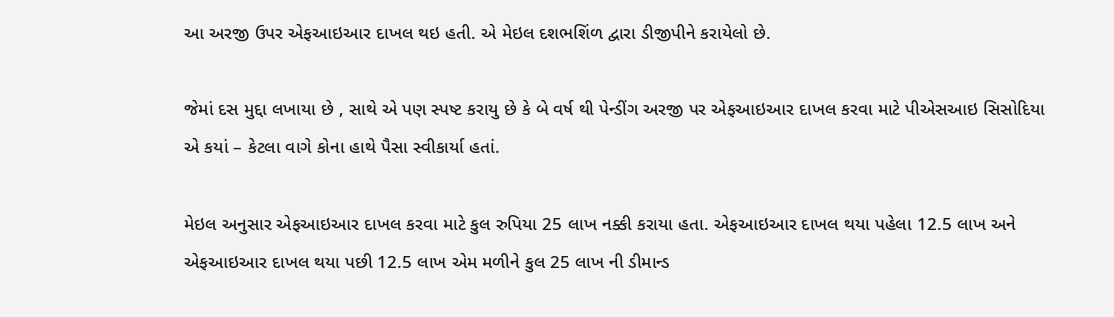આ અરજી ઉપર એફઆઇઆર દાખલ થઇ હતી. એ મેઇલ દશભશિંળ દ્વારા ડીજીપીને કરાયેલો છે.

જેમાં દસ મુદ્દા લખાયા છે , સાથે એ પણ સ્પષ્ટ કરાયુ છે કે બે વર્ષ થી પેન્ડીંગ અરજી પર એફઆઇઆર દાખલ કરવા માટે પીએસઆઇ સિસોદિયા એ કયાં – કેટલા વાગે કોના હાથે પૈસા સ્વીકાર્યા હતાં.

મેઇલ અનુસાર એફઆઇઆર દાખલ કરવા માટે કુલ રુપિયા 25 લાખ નક્કી કરાયા હતા. એફઆઇઆર દાખલ થયા પહેલા 12.5 લાખ અને એફઆઇઆર દાખલ થયા પછી 12.5 લાખ એમ મળીને કુલ 25 લાખ ની ડીમાન્ડ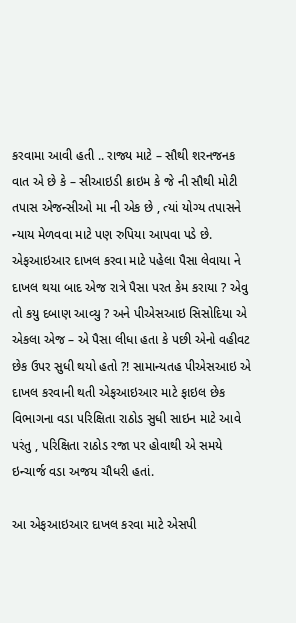કરવામા આવી હતી .. રાજ્ય માટે – સૌથી શરનજનક વાત એ છે કે – સીઆઇડી ક્રાઇમ કે જે ની સૌથી મોટી તપાસ એજન્સીઓ મા ની એક છે , ત્યાં યોગ્ય તપાસને ન્યાય મેળવવા માટે પણ રુપિયા આપવા પડે છે.
એફઆઇઆર દાખલ કરવા માટે પહેલા પૈસા લેવાયા ને દાખલ થયા બાદ એજ રાત્રે પૈસા પરત કેમ કરાયા ? એવુ તો કયુ દબાણ આવ્યુ ? અને પીએસઆઇ સિસોદિયા એ એકલા એજ – એ પૈસા લીધા હતા કે પછી એનો વહીવટ છેક ઉપર સુધી થયો હતો ?! સામાન્યતહ પીએસઆઇ એ દાખલ કરવાની થતી એફઆઇઆર માટે ફાઇલ છેક વિભાગના વડા પરિક્ષિતા રાઠોડ સુધી સાઇન માટે આવે પરંતુ , પરિક્ષિતા રાઠોડ રજા પર હોવાથી એ સમયે ઇન્ચાર્જ વડા અજય ચૌધરી હતાં.

આ એફઆઇઆર દાખલ કરવા માટે એસપી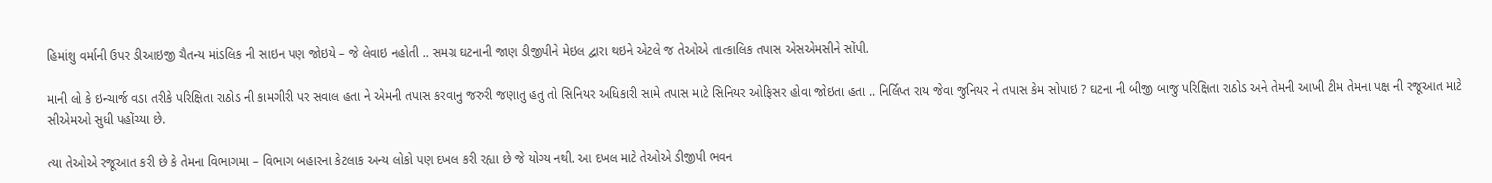હિમાંશુ વર્માની ઉપર ડીઆઇજી ચૈતન્ય માંડલિક ની સાઇન પણ જોઇયે – જે લેવાઇ નહોતી .. સમગ્ર ઘટનાની જાણ ડીજીપીને મેઇલ દ્વારા થઇને એટલે જ તેઓએ તાત્કાલિક તપાસ એસએમસીને સોંપી.

માની લો કે ઇન્ચાર્જ વડા તરીકે પરિક્ષિતા રાઠોડ ની કામગીરી પર સવાલ હતા ને એમની તપાસ કરવાનુ જરુરી જણાતુ હતુ તો સિનિયર અધિકારી સામે તપાસ માટે સિનિયર ઓફિસર હોવા જોઇતા હતા .. નિર્લિપ્ત રાય જેવા જુનિયર ને તપાસ કેમ સોપાઇ ? ઘટના ની બીજી બાજુ પરિક્ષિતા રાઠોડ અને તેમની આખી ટીમ તેમના પક્ષ ની રજૂઆત માટે સીએમઓ સુધી પહોંચ્યા છે.

ત્યા તેઓએ રજૂઆત કરી છે કે તેમના વિભાગમા – વિભાગ બહારના કેટલાક અન્ય લોકો પણ દખલ કરી રહ્યા છે જે યોગ્ય નથી. આ દખલ માટે તેઓએ ડીજીપી ભવન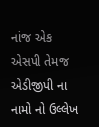નાંજ એક એસપી તેમજ એડીજીપી ના નામો નો ઉલ્લેખ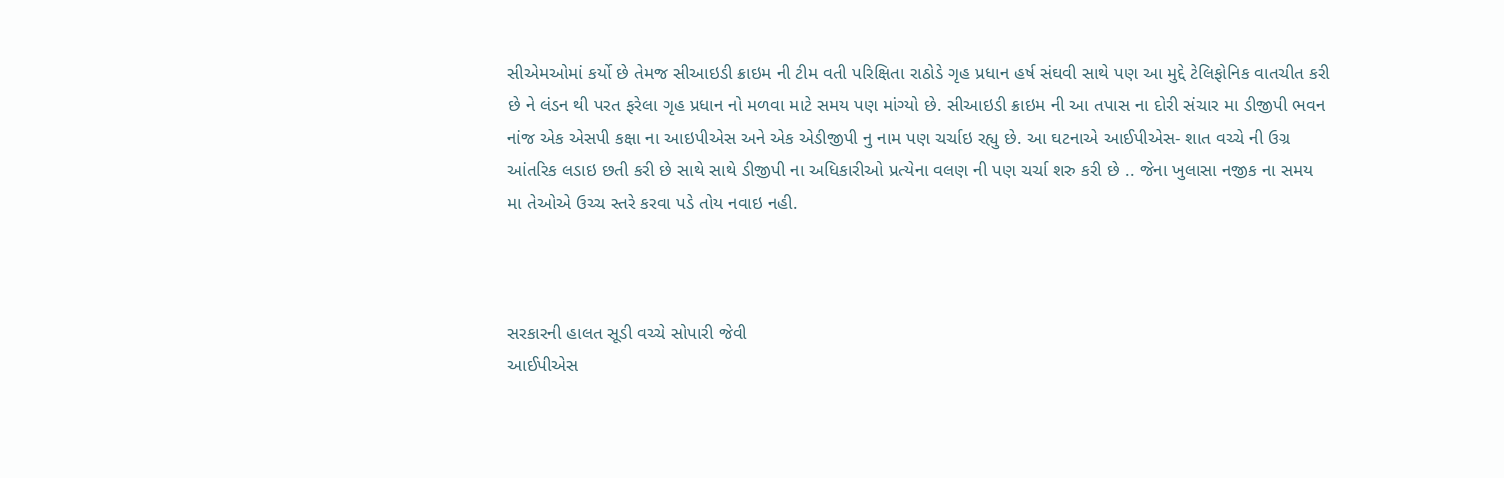સીએમઓમાં કર્યો છે તેમજ સીઆઇડી ક્રાઇમ ની ટીમ વતી પરિક્ષિતા રાઠોડે ગૃહ પ્રધાન હર્ષ સંઘવી સાથે પણ આ મુદ્દે ટેલિફોનિક વાતચીત કરી છે ને લંડન થી પરત ફરેલા ગૃહ પ્રધાન નો મળવા માટે સમય પણ માંગ્યો છે. સીઆઇડી ક્રાઇમ ની આ તપાસ ના દોરી સંચાર મા ડીજીપી ભવન નાંજ એક એસપી કક્ષા ના આઇપીએસ અને એક એડીજીપી નુ નામ પણ ચર્ચાઇ રહ્યુ છે. આ ઘટનાએ આઈપીએસ- શાત વચ્ચે ની ઉગ્ર આંતરિક લડાઇ છતી કરી છે સાથે સાથે ડીજીપી ના અધિકારીઓ પ્રત્યેના વલણ ની પણ ચર્ચા શરુ કરી છે .. જેના ખુલાસા નજીક ના સમય મા તેઓએ ઉચ્ચ સ્તરે કરવા પડે તોય નવાઇ નહી.



સરકારની હાલત સૂડી વચ્ચે સોપારી જેવી
આઈપીએસ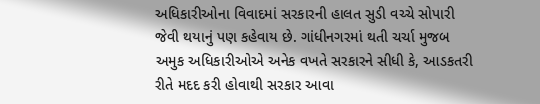અધિકારીઓના વિવાદમાં સરકારની હાલત સુડી વચ્ચે સોપારી જેવી થયાનું પણ કહેવાય છે. ગાંધીનગરમાં થતી ચર્ચા મુજબ અમુક અધિકારીઓએ અનેક વખતે સરકારને સીધી કે, આડકતરી રીતે મદદ કરી હોવાથી સરકાર આવા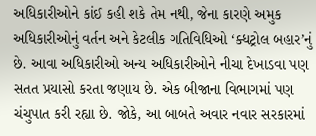અધિકારીઓને કાંઈ કહી શકે તેમ નથી, જેના કારણે અમુક અધિકારીઓનું વર્તન અને કેટલીક ગતિવિધિઓ ‘ક્ધટ્રોલ બહાર’નું છે. આવા અધિકારીઓ અન્ય અધિકારીઓને નીચા દેખાડવા પણ સતત પ્રયાસો કરતા જણાય છે. એક બીજાના વિભાગમાં પણ ચંચુપાત કરી રહ્યા છે. જોકે, આ બાબતે અવાર નવાર સરકારમાં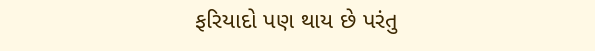ફરિયાદો પણ થાય છે પરંતુ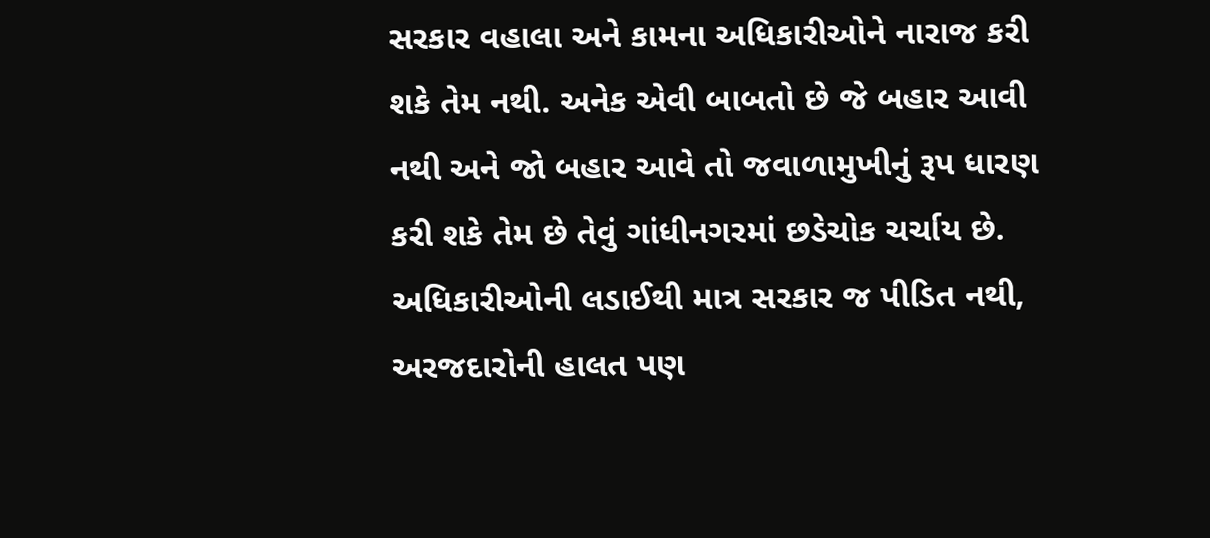સરકાર વહાલા અને કામના અધિકારીઓને નારાજ કરી શકે તેમ નથી. અનેક એવી બાબતો છે જે બહાર આવી નથી અને જો બહાર આવે તો જવાળામુખીનું રૂપ ધારણ કરી શકે તેમ છે તેવું ગાંધીનગરમાં છડેચોક ચર્ચાય છે. અધિકારીઓની લડાઈથી માત્ર સરકાર જ પીડિત નથી, અરજદારોની હાલત પણ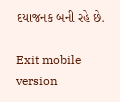દયાજનક બની રહે છે.

Exit mobile version